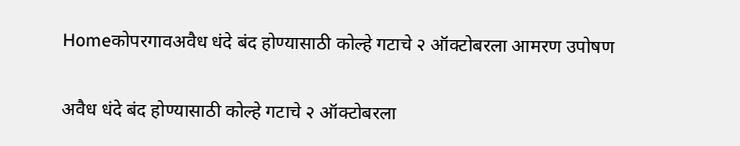Homeकोपरगावअवैध धंदे बंद होण्यासाठी कोल्हे गटाचे २ ऑक्टोबरला आमरण उपोषण

अवैध धंदे बंद होण्यासाठी कोल्हे गटाचे २ ऑक्टोबरला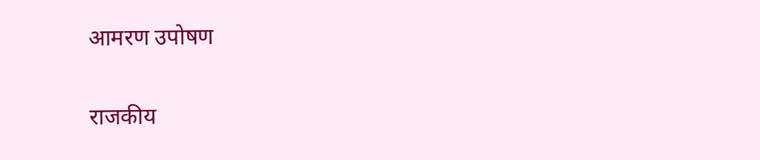आमरण उपोषण

राजकीय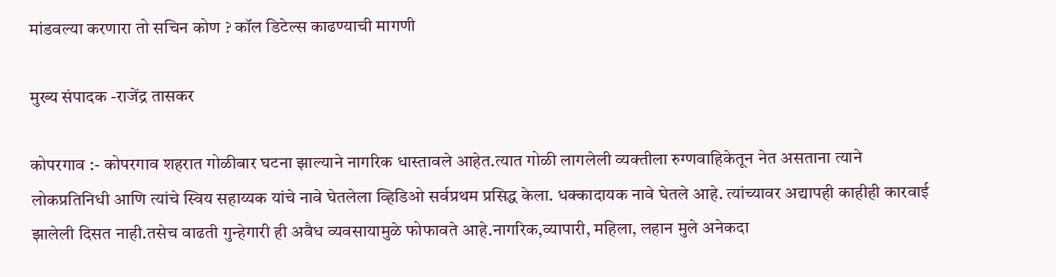मांडवल्या करणारा तो सचिन कोण ? कॉल डिटेल्स काढण्याची मागणी

मुख्य संपादक -राजेंद्र तासकर

कोपरगाव :- कोपरगाव शहरात गोळीबार घटना झाल्याने नागरिक धास्तावले आहेत.त्यात गोळी लागलेली व्यक्तीला रुग्णवाहिकेतून नेत असताना त्याने लोकप्रतिनिधी आणि त्यांचे स्विय सहाय्यक यांचे नावे घेतलेला व्हिडिओ सर्वप्रथम प्रसिद्ध केला. धक्कादायक नावे घेतले आहे. त्यांच्यावर अद्यापही काहीही कारवाई झालेली दिसत नाही.तसेच वाढती गुन्हेगारी ही अवैध व्यवसायामुळे फोफावते आहे.नागरिक,व्यापारी, महिला, लहान मुले अनेकदा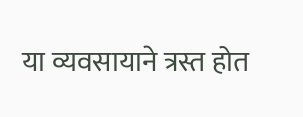या व्यवसायाने त्रस्त होत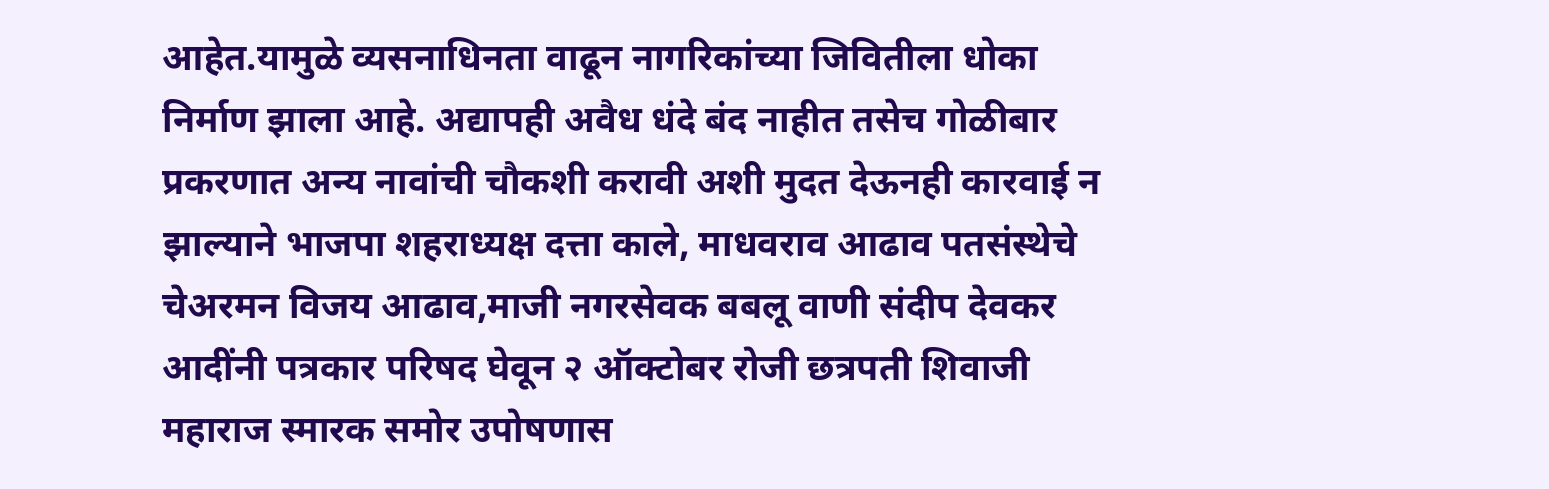आहेत.यामुळे व्यसनाधिनता वाढून नागरिकांच्या जिवितीला धोका निर्माण झाला आहे. अद्यापही अवैध धंदे बंद नाहीत तसेच गोळीबार प्रकरणात अन्य नावांची चौकशी करावी अशी मुदत देऊनही कारवाई न झाल्याने भाजपा शहराध्यक्ष दत्ता काले, माधवराव आढाव पतसंस्थेचे चेअरमन विजय आढाव,माजी नगरसेवक बबलू वाणी संदीप देवकर आदींनी पत्रकार परिषद घेवून २ ऑक्टोबर रोजी छत्रपती शिवाजी महाराज स्मारक समोर उपोषणास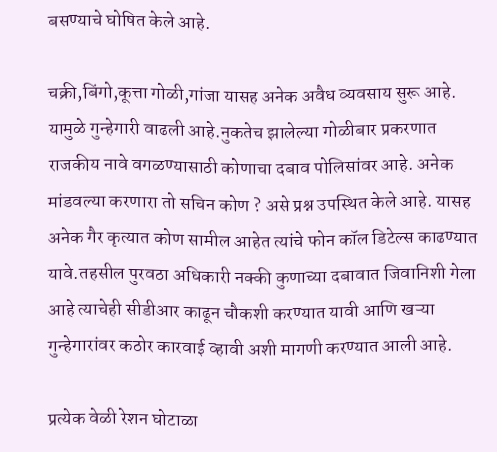बसण्याचे घोषित केले आहे.

चक्री,बिंगो,कूत्ता गोळी,गांजा यासह अनेक अवैध व्यवसाय सुरू आहे. यामुळे गुन्हेगारी वाढली आहे.नुकतेच झालेल्या गोळीबार प्रकरणात राजकीय नावे वगळण्यासाठी कोणाचा दबाव पोलिसांवर आहे. अनेक मांडवल्या करणारा तो सचिन कोण ? असे प्रश्न उपस्थित केले आहे. यासह अनेक गैर कृत्यात कोण सामील आहेत त्यांचे फोन कॉल डिटेल्स काढण्यात यावे.तहसील पुरवठा अधिकारी नक्की कुणाच्या दबावात जिवानिशी गेला आहे त्याचेही सीडीआर काढून चौकशी करण्यात यावी आणि खऱ्या गुन्हेगारांवर कठोर कारवाई व्हावी अशी मागणी करण्यात आली आहे.

प्रत्येक वेळी रेशन घोटाळा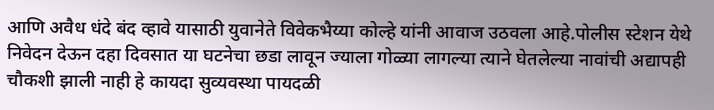आणि अवैध धंदे बंद व्हावे यासाठी युवानेते विवेकभैय्या कोल्हे यांनी आवाज उठवला आहे.पोलीस स्टेशन येथे निवेदन देऊन दहा दिवसात या घटनेचा छडा लावून ज्याला गोळ्या लागल्या त्याने घेतलेल्या नावांची अद्यापही चौकशी झाली नाही हे कायदा सुव्यवस्था पायदळी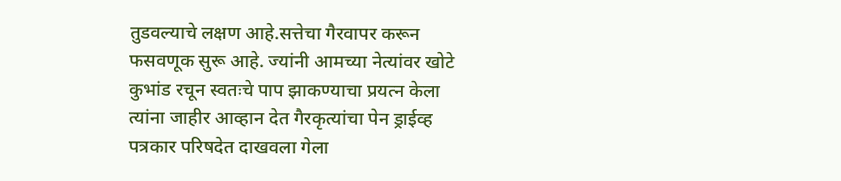तुडवल्याचे लक्षण आहे.सत्तेचा गैरवापर करून फसवणूक सुरू आहे. ज्यांनी आमच्या नेत्यांवर खोटे कुभांड रचून स्वतःचे पाप झाकण्याचा प्रयत्न केला त्यांना जाहीर आव्हान देत गैरकृत्यांचा पेन ड्राईव्ह पत्रकार परिषदेत दाखवला गेला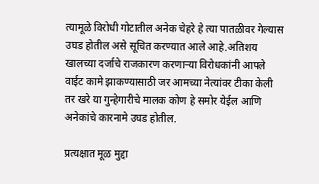त्यामूळे विरोधी गोटातील अनेक चेहरे हे त्या पातळीवर गेल्यास उघड होतील असे सूचित करण्यात आले आहे.अतिशय खालच्या दर्जाचे राजकारण करणाऱ्या विरोधकांनी आपले वाईट कामे झाकण्यासाठी जर आमच्या नेत्यांवर टीका केली तर खरे या गुन्हेगारीचे मालक कोण हे समोर येईल आणि अनेकांचे कारनामे उघड होतील.

प्रत्यक्षात मूळ मुद्दा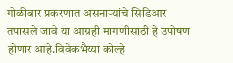गोळीबार प्रकरणात असनाऱ्यांचे सिडिआर तपासले जावे या आग्रही मागणीसाठी हे उपोषण होणार आहे.विवेकभैय्या कोल्हे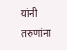यांनी तरुणांना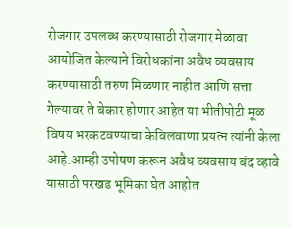रोजगार उपलब्ध करण्यासाठी रोजगार मेळावा आयोजित केल्याने विरोधकांना अवैध व्यवसाय करण्यासाठी तरुण मिळणार नाहीत आणि सत्ता गेल्यावर ते बेकार होणार आहेत या भीतीपोटी मूळ विषय भरकटवण्याचा केविलवाणा प्रयत्न त्यांनी केला आहे.आम्ही उपोषण करून अवैध व्यवसाय बंद व्हावे यासाठी परखड भूमिका घेत आहोत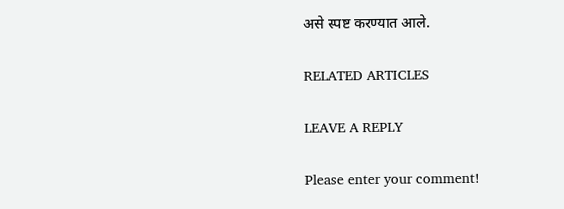असे स्पष्ट करण्यात आले.

RELATED ARTICLES

LEAVE A REPLY

Please enter your comment!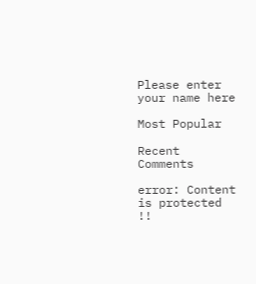Please enter your name here

Most Popular

Recent Comments

error: Content is protected !!